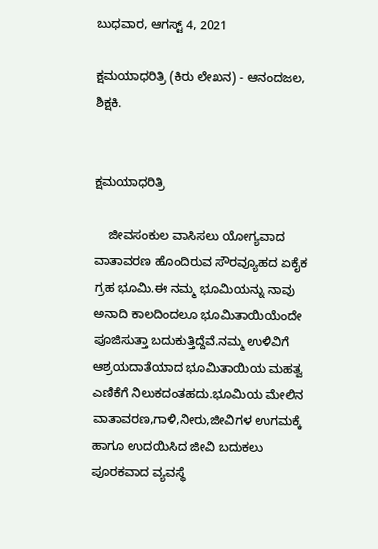ಬುಧವಾರ, ಆಗಸ್ಟ್ 4, 2021

ಕ್ಷಮಯಾಧರಿತ್ರಿ (ಕಿರು ಲೇಖನ) - ಆನಂದಜಲ, ಶಿಕ್ಷಕಿ.


ಕ್ಷಮಯಾಧರಿತ್ರಿ

    ಜೀವಸಂಕುಲ ವಾಸಿಸಲು ಯೋಗ್ಯವಾದ ವಾತಾವರಣ ಹೊಂದಿರುವ ಸೌರವ್ಯೂಹದ ಏಕೈಕ ಗ್ರಹ ಭೂಮಿ.ಈ ನಮ್ಮ ಭೂಮಿಯನ್ನು ನಾವು ಅನಾದಿ ಕಾಲದಿಂದಲೂ ಭೂಮಿತಾಯಿಯೆಂದೇ ಪೂಜಿಸುತ್ತಾ ಬದುಕುತ್ತಿದ್ದೆವೆ.ನಮ್ಮ ಉಳಿವಿಗೆ ಆಶ್ರಯದಾತೆಯಾದ ಭೂಮಿತಾಯಿಯ ಮಹತ್ವ ಎಣಿಕೆಗೆ ನಿಲುಕದಂತಹದು.ಭೂಮಿಯ ಮೇಲಿನ ವಾತಾವರಣ,ಗಾಳಿ,ನೀರು,ಜೀವಿಗಳ ಉಗಮಕ್ಕೆ ಹಾಗೂ ಉದಯಿಸಿದ ಜೀವಿ ಬದುಕಲು ಪೂರಕವಾದ ವ್ಯವಸ್ಥೆ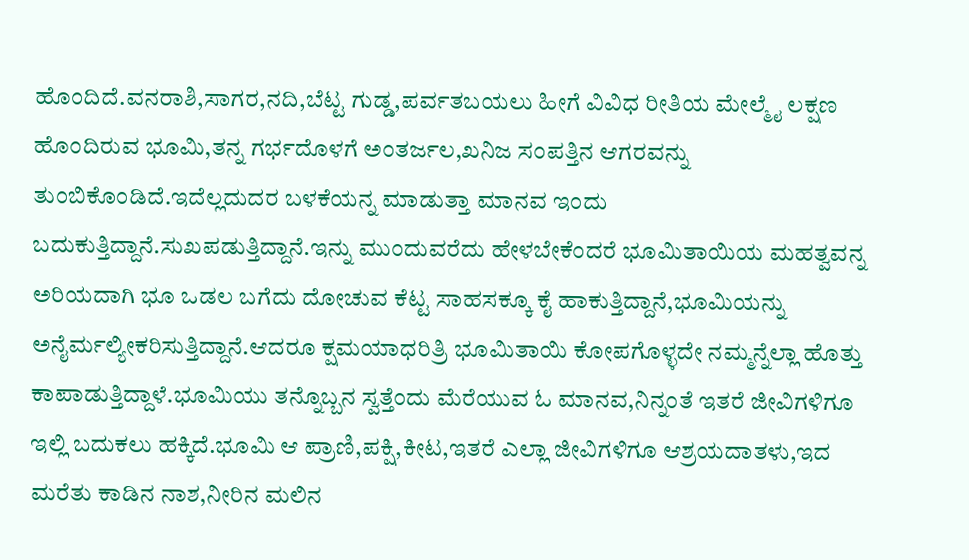ಹೊಂದಿದೆ.ವನರಾಶಿ,ಸಾಗರ,ನದಿ,ಬೆಟ್ಟ ಗುಡ್ಡ,ಪರ್ವತಬಯಲು ಹೀಗೆ ವಿವಿಧ ರೀತಿಯ ಮೇಲ್ಮೈ ಲಕ್ಷಣ ಹೊಂದಿರುವ ಭೂಮಿ,ತನ್ನ ಗರ್ಭದೊಳಗೆ ಅಂತರ್ಜಲ,ಖನಿಜ ಸಂಪತ್ತಿನ ಆಗರವನ್ನು ತುಂಬಿಕೊಂಡಿದೆ.ಇದೆಲ್ಲದುದರ ಬಳಕೆಯನ್ನ ಮಾಡುತ್ತಾ ಮಾನವ ಇಂದು ಬದುಕುತ್ತಿದ್ದಾನೆ.ಸುಖಪಡುತ್ತಿದ್ದಾನೆ.ಇನ್ನು ಮುಂದುವರೆದು ಹೇಳಬೇಕೆಂದರೆ ಭೂಮಿತಾಯಿಯ ಮಹತ್ವವನ್ನ ಅರಿಯದಾಗಿ ಭೂ ಒಡಲ ಬಗೆದು ದೋಚುವ ಕೆಟ್ಟ ಸಾಹಸಕ್ಕೂ ಕೈ ಹಾಕುತ್ತಿದ್ದಾನೆ,ಭೂಮಿಯನ್ನು ಅನೈರ್ಮಲ್ಯೀಕರಿಸುತ್ತಿದ್ದಾನೆ.ಆದರೂ ಕ್ಷಮಯಾಧರಿತ್ರಿ ಭೂಮಿತಾಯಿ ಕೋಪಗೊಳ್ಳದೇ ನಮ್ಮನ್ನೆಲ್ಲಾ ಹೊತ್ತು ಕಾಪಾಡುತ್ತಿದ್ದಾಳೆ.ಭೂಮಿಯು ತನ್ನೊಬ್ಬನ ಸ್ವತ್ತೆಂದು ಮೆರೆಯುವ ಓ ಮಾನವ,ನಿನ್ನಂತೆ ಇತರೆ ಜೀವಿಗಳಿಗೂ ಇಲ್ಲಿ ಬದುಕಲು ಹಕ್ಕಿದೆ.ಭೂಮಿ ಆ ಪ್ರಾಣಿ,ಪಕ್ಷಿ,ಕೀಟ,ಇತರೆ ಎಲ್ಲಾ ಜೀವಿಗಳಿಗೂ ಆಶ್ರಯದಾತಳು,ಇದ ಮರೆತು ಕಾಡಿನ ನಾಶ,ನೀರಿನ ಮಲಿನ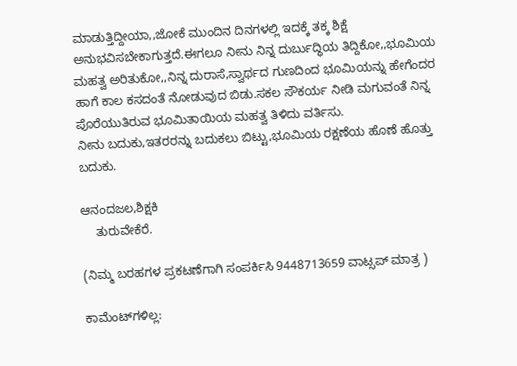ಮಾಡುತ್ತಿದ್ದೀಯಾ,,ಜೋಕೆ ಮುಂದಿನ ದಿನಗಳಲ್ಲಿ ಇದಕ್ಕೆ ತಕ್ಕ ಶಿಕ್ಷೆ ಅನುಭವಿಸಬೇಕಾಗುತ್ತದೆ.ಈಗಲೂ ನೀನು ನಿನ್ನ ದುರ್ಬುದ್ಧಿಯ ತಿದ್ದಿಕೋ,,ಭೂಮಿಯ ಮಹತ್ವ ಅರಿತುಕೋ,,ನಿನ್ನ ದುರಾಸೆ,ಸ್ವಾರ್ಥದ ಗುಣದಿಂದ ಭೂಮಿಯನ್ನು ಹೇಗೆಂದರ ಹಾಗೆ ಕಾಲ ಕಸದಂತೆ ನೋಡುವುದ ಬಿಡು.ಸಕಲ ಸೌಕರ್ಯ ನೀಡಿ ಮಗುವಂತೆ ನಿನ್ನ ಪೊರೆಯುತಿರುವ ಭೂಮಿತಾಯಿಯ ಮಹತ್ವ ತಿಳಿದು ವರ್ತಿಸು.
ನೀನು ಬದುಕು,ಇತರರನ್ನು ಬದುಕಲು ಬಿಟ್ಟು,ಭೂಮಿಯ ರಕ್ಷಣೆಯ ಹೊಣೆ ಹೊತ್ತು ಬದುಕು.

ಆನಂದಜಲ,ಶಿಕ್ಷಕಿ
    ತುರುವೇಕೆರೆ.

(ನಿಮ್ಮ ಬರಹಗಳ ಪ್ರಕಟಣೆಗಾಗಿ ಸಂಪರ್ಕಿಸಿ 9448713659 ವಾಟ್ಸಪ್ ಮಾತ್ರ )

ಕಾಮೆಂಟ್‌ಗಳಿಲ್ಲ: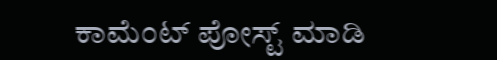ಕಾಮೆಂಟ್‌‌ ಪೋಸ್ಟ್‌ ಮಾಡಿ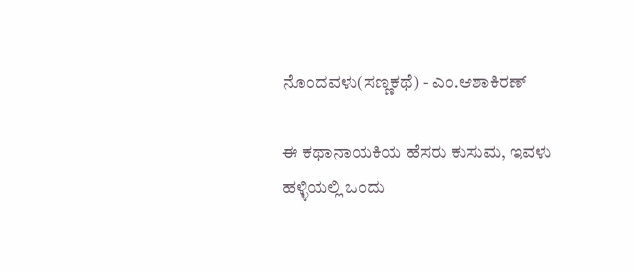ನೊಂದವಳು(ಸಣ್ಣಕಥೆ) - ಎಂ.ಆಶಾಕಿರಣ್

ಈ ಕಥಾನಾಯಕಿಯ ಹೆಸರು ಕುಸುಮ, ಇವಳು ಹಳ್ಳಿಯಲ್ಲಿ ಒಂದು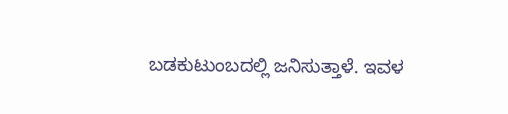ಬಡಕುಟುಂಬದಲ್ಲಿ ಜನಿಸುತ್ತಾಳೆ. ಇವಳ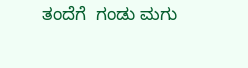ತಂದೆಗೆ  ಗಂಡು ಮಗು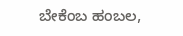ಬೇಕೆಂಬ ಹಂಬಲ,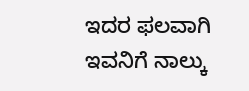ಇದರ ಫಲವಾಗಿ ಇವನಿಗೆ ನಾಲ್ಕು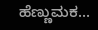ಹೆಣ್ಣುಮಕ...